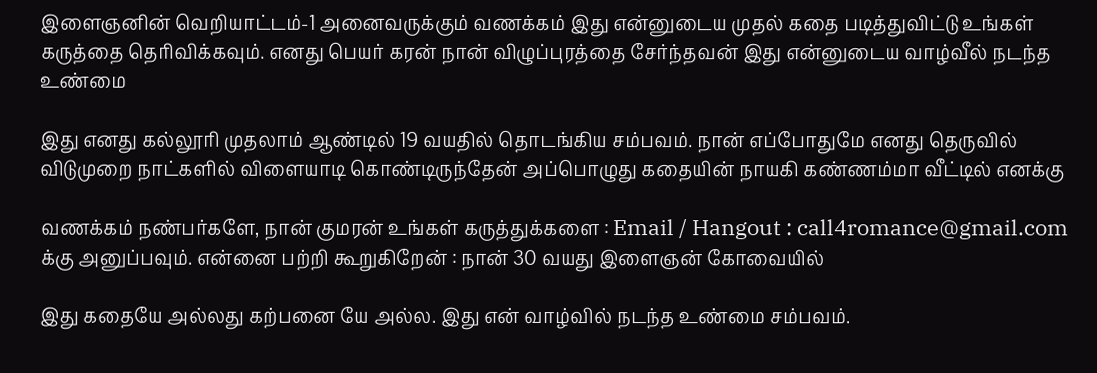இளைஞனின் வெறியாட்டம்-1 அனைவருக்கும் வணக்கம் இது என்னுடைய முதல் கதை படித்துவிட்டு உங்கள் கருத்தை தெரிவிக்கவும். எனது பெயர் கரன் நான் விழுப்புரத்தை சேர்ந்தவன் இது என்னுடைய வாழ்வீல் நடந்த உண்மை

இது எனது கல்லூரி முதலாம் ஆண்டில் 19 வயதில் தொடங்கிய சம்பவம். நான் எப்போதுமே எனது தெருவில் விடுமுறை நாட்களில் விளையாடி கொண்டிருந்தேன் அப்பொழுது கதையின் நாயகி கண்ணம்மா வீட்டில் எனக்கு

வணக்கம் நண்பர்களே, நான் குமரன் உங்கள் கருத்துக்களை : Email / Hangout : call4romance@gmail.com க்கு அனுப்பவும். என்னை பற்றி கூறுகிறேன் : நான் 30 வயது இளைஞன் கோவையில்

இது கதையே அல்லது கற்பனை யே அல்ல. இது என் வாழ்வில் நடந்த உண்மை சம்பவம்.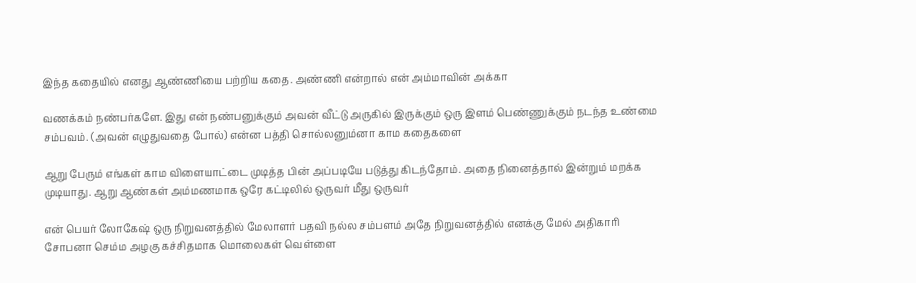இந்த கதையில் எனது ஆண்ணியை பற்றிய கதை. அண்ணி என்றால் என் அம்மாவின் அக்கா

வணக்கம் நண்பர்களே. இது என் நண்பனுக்கும் அவன் வீட்டு அருகில் இருக்கும் ஒரு இளம் பெண்ணுக்கும் நடந்த உண்மை சம்பவம். (அவன் எழுதுவதை போல்) என்ன பத்தி சொல்லனும்னா காம கதைகளை

ஆறு பேரும் எங்கள் காம விளையாட்டை முடித்த பின் அப்படியே படுத்து கிடந்தோம். அதை நினைத்தால் இன்றும் மறக்க முடியாது. ஆறு ஆண்கள் அம்மணமாக ஒரே கட்டிலில் ஒருவர் மீது ஒருவர்

என் பெயர் லோகேஷ் ஒரு நிறுவனத்தில் மேலாளர் பதவி நல்ல சம்பளம் அதே நிறுவனத்தில் எனக்கு மேல் அதிகாரி சோபனா செம்ம அழகு கச்சிதமாக மொலைகள் வெள்ளை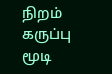நிறம் கருப்பு மூடி